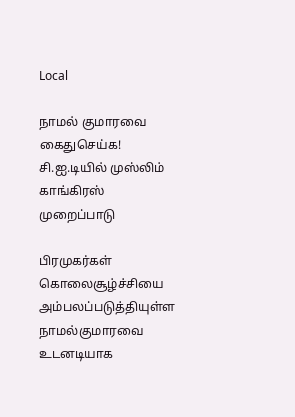Local

நாமல் குமாரவை கைதுசெய்க! சி.ஐ.டியில் முஸ்லிம் காங்கிரஸ் முறைப்பாடு

பிரமுகர்கள் கொலைசூழ்ச்சியை அம்பலப்படுத்தியுள்ள நாமல்குமாரவை உடனடியாக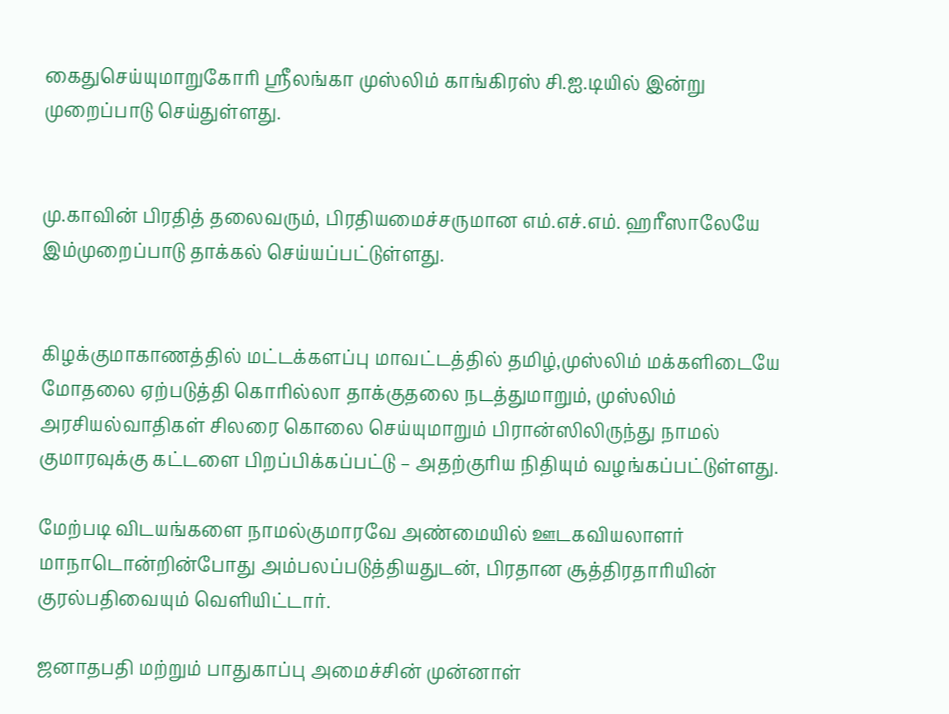கைதுசெய்யுமாறுகோரி ஸ்ரீலங்கா முஸ்லிம் காங்கிரஸ் சி.ஐ.டியில் இன்று முறைப்பாடு செய்துள்ளது.


மு.காவின் பிரதித் தலைவரும், பிரதியமைச்சருமான எம்.எச்.எம். ஹரீஸாலேயே இம்முறைப்பாடு தாக்கல் செய்யப்பட்டுள்ளது.


கிழக்குமாகாணத்தில் மட்டக்களப்பு மாவட்டத்தில் தமிழ்,முஸ்லிம் மக்களிடையே மோதலை ஏற்படுத்தி கொரில்லா தாக்குதலை நடத்துமாறும், முஸ்லிம் அரசியல்வாதிகள் சிலரை கொலை செய்யுமாறும் பிரான்ஸிலிருந்து நாமல் குமாரவுக்கு கட்டளை பிறப்பிக்கப்பட்டு – அதற்குரிய நிதியும் வழங்கப்பட்டுள்ளது.

மேற்படி விடயங்களை நாமல்குமாரவே அண்மையில் ஊடகவியலாளர் மாநாடொன்றின்போது அம்பலப்படுத்தியதுடன், பிரதான சூத்திரதாரியின் குரல்பதிவையும் வெளியிட்டார்.

ஜனாதபதி மற்றும் பாதுகாப்பு அமைச்சின் முன்னாள்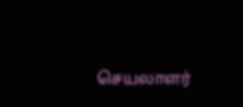செயலாளர்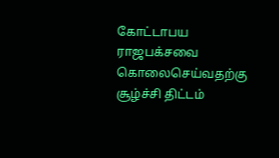கோட்டாபய ராஜபக்சவை கொலைசெய்வதற்கு சூழ்ச்சி திட்டம்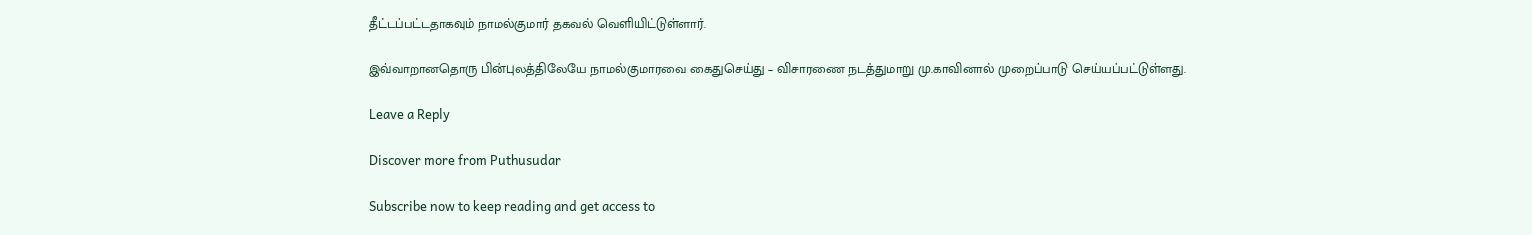தீட்டப்பட்டதாகவும் நாமல்குமார் தகவல் வெளியிட்டுள்ளார்.

இவ்வாறானதொரு பின்புலத்திலேயே நாமல்குமாரவை கைதுசெய்து – விசாரணை நடத்துமாறு மு.காவினால் முறைப்பாடு செய்யப்பட்டுள்ளது.

Leave a Reply

Discover more from Puthusudar

Subscribe now to keep reading and get access to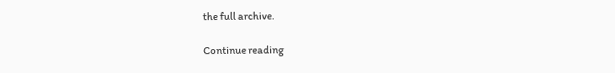the full archive.

Continue reading